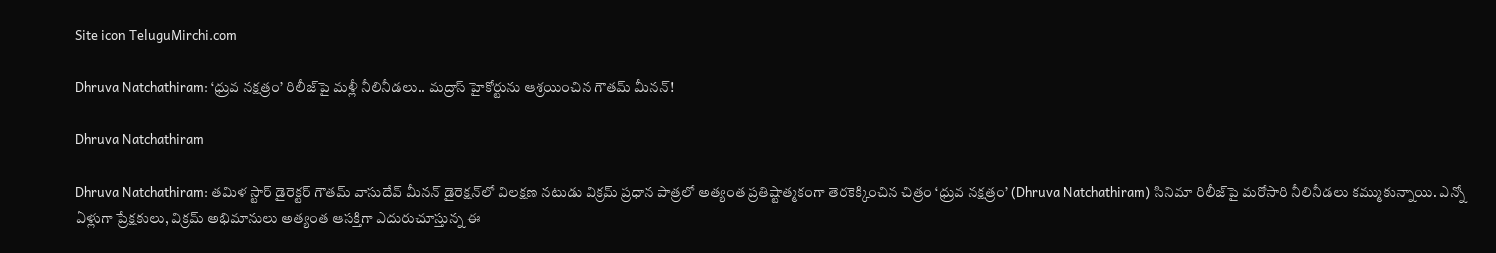Site icon TeluguMirchi.com

Dhruva Natchathiram: ‘ధ్రువ నక్షత్రం’ రిలీజ్‌పై మళ్లీ నీలినీడలు.. మద్రాస్ హైకోర్టును ఆశ్రయించిన గౌతమ్ మీనన్!

Dhruva Natchathiram

Dhruva Natchathiram: తమిళ స్టార్ డైరెక్టర్ గౌతమ్ వాసుదేవ్ మీనన్ డైరెక్షన్‌లో విలక్షణ నటుడు విక్రమ్ ప్రధాన పాత్రలో అత్యంత ప్రతిష్టాత్మకంగా తెరకెక్కించిన చిత్రం ‘ధ్రువ నక్షత్రం’ (Dhruva Natchathiram) సినిమా రిలీజ్‌పై మరోసారి నీలినీడలు కమ్ముకున్నాయి. ఎన్నో ఏళ్లుగా ప్రేక్షకులు, విక్రమ్ అభిమానులు అత్యంత ఆసక్తిగా ఎదురుచూస్తున్న ఈ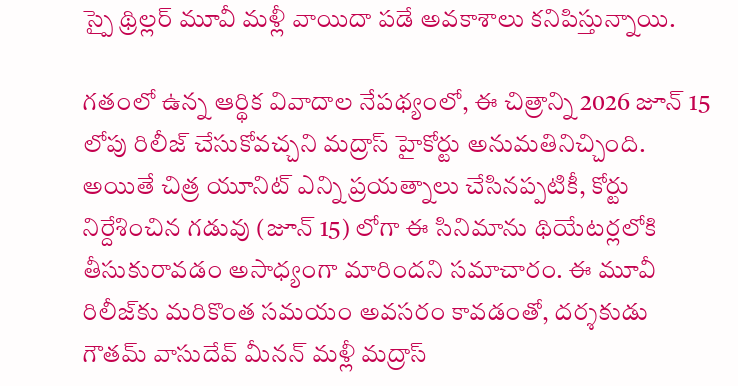స్పై థ్రిల్లర్ మూవీ మళ్లీ వాయిదా పడే అవకాశాలు కనిపిస్తున్నాయి.

గతంలో ఉన్న ఆర్థిక వివాదాల నేపథ్యంలో, ఈ చిత్రాన్ని 2026 జూన్ 15 లోపు రిలీజ్ చేసుకోవచ్చని మద్రాస్ హైకోర్టు అనుమతినిచ్చింది. అయితే చిత్ర యూనిట్ ఎన్ని ప్రయత్నాలు చేసినప్పటికీ, కోర్టు నిర్దేశించిన గడువు (జూన్ 15) లోగా ఈ సినిమాను థియేటర్లలోకి తీసుకురావడం అసాధ్యంగా మారిందని సమాచారం. ఈ మూవీ రిలీజ్‌కు మరికొంత సమయం అవసరం కావడంతో, దర్శకుడు గౌతమ్ వాసుదేవ్ మీనన్ మళ్లీ మద్రాస్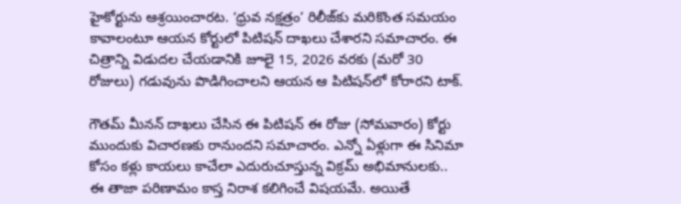హైకోర్టును ఆశ్రయించారట. ‘ధ్రువ నక్షత్రం’ రిలీజ్‌కు మరికొంత సమయం కావాలంటూ ఆయన కోర్టులో పిటిషన్ దాఖలు చేశారని సమాచారం. ఈ చిత్రాన్ని విడుదల చేయడానికి జూలై 15, 2026 వరకు (మరో 30 రోజులు) గడువును పొడిగించాలని ఆయన ఆ పిటిషన్‌లో కోరారని టాక్.

గౌతమ్ మీనన్ దాఖలు చేసిన ఈ పిటిషన్ ఈ రోజు (సోమవారం) కోర్టు ముందుకు విచారణకు రానుందని సమాచారం. ఎన్నో ఏళ్లుగా ఈ సినిమా కోసం కళ్లు కాయలు కాచేలా ఎదురుచూస్తున్న విక్రమ్ అభిమానులకు.. ఈ తాజా పరిణామం కాస్త నిరాశ కలిగించే విషయమే. అయితే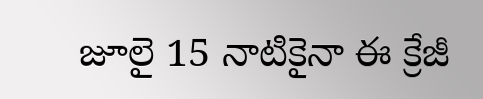జూలై 15 నాటికైనా ఈ క్రేజీ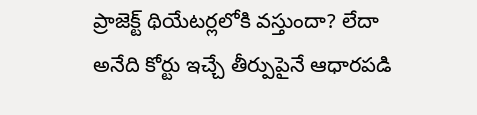ప్రాజెక్ట్ థియేటర్లలోకి వస్తుందా? లేదా అనేది కోర్టు ఇచ్చే తీర్పుపైనే ఆధారపడి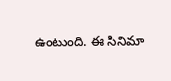ఉంటుంది. ఈ సినిమా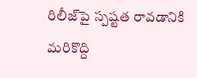రిలీజ్‌పై స్పష్టత రావడానికి మరికొద్ది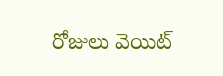రోజులు వెయిట్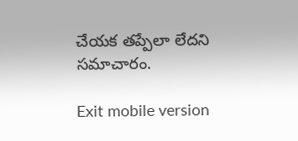చేయక తప్పేలా లేదని సమాచారం.

Exit mobile version